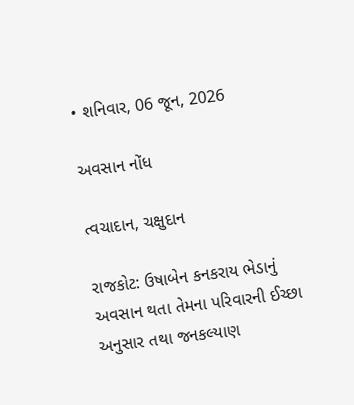• શનિવાર, 06 જૂન, 2026

અવસાન નોંધ

ત્વચાદાન, ચક્ષુદાન

રાજકોટ: ઉષાબેન કનકરાય ભેડાનું અવસાન થતા તેમના પરિવારની ઈચ્છા અનુસાર તથા જનકલ્યાણ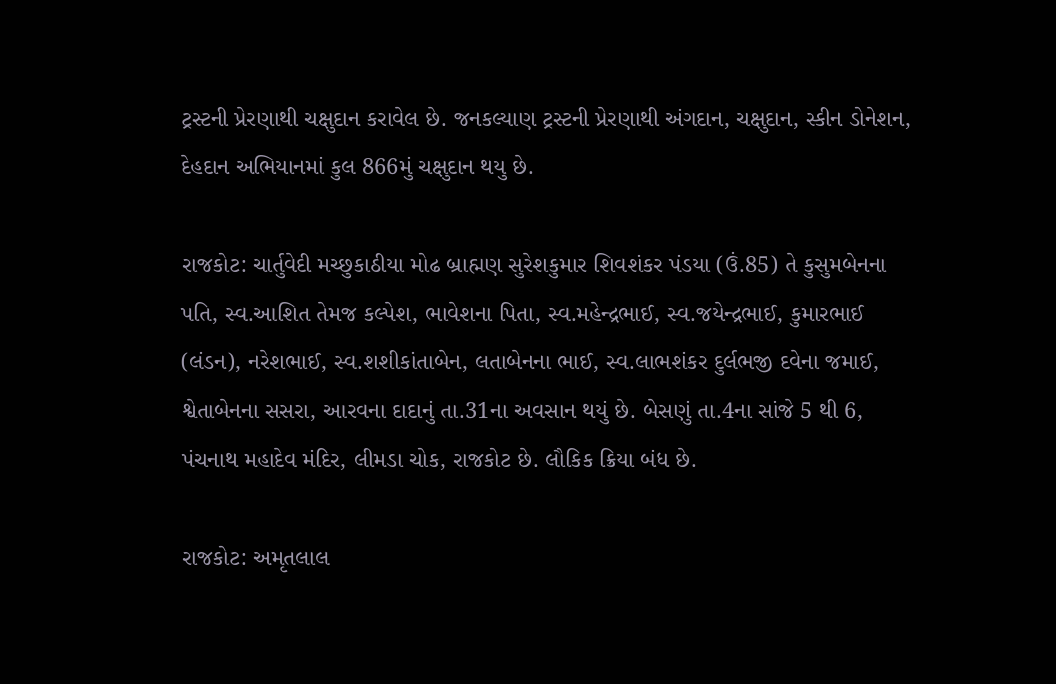ટ્રસ્ટની પ્રેરણાથી ચક્ષુદાન કરાવેલ છે. જનકલ્યાણ ટ્રસ્ટની પ્રેરણાથી અંગદાન, ચક્ષુદાન, સ્કીન ડોનેશન, દેહદાન અભિયાનમાં કુલ 866મું ચક્ષુદાન થયુ છે.

રાજકોટ: ચાર્તુવેદી મચ્છુકાઠીયા મોઢ બ્રાહ્મણ સુરેશકુમાર શિવશંકર પંડયા (ઉં.85) તે કુસુમબેનના પતિ, સ્વ.આશિત તેમજ કલ્પેશ, ભાવેશના પિતા, સ્વ.મહેન્દ્રભાઈ, સ્વ.જયેન્દ્રભાઈ, કુમારભાઈ (લંડન), નરેશભાઈ, સ્વ.શશીકાંતાબેન, લતાબેનના ભાઈ, સ્વ.લાભશંકર દુર્લભજી દવેના જમાઈ, શ્વેતાબેનના સસરા, આરવના દાદાનું તા.31ના અવસાન થયું છે. બેસણું તા.4ના સાંજે 5 થી 6, પંચનાથ મહાદેવ મંદિર, લીમડા ચોક, રાજકોટ છે. લૌકિક ક્રિયા બંધ છે.

રાજકોટ: અમૃતલાલ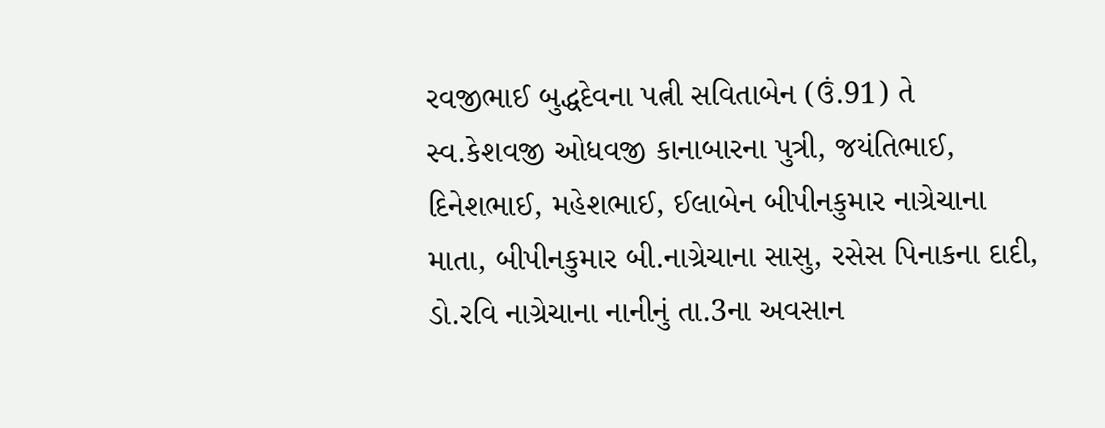રવજીભાઈ બુદ્ધદેવના પત્ની સવિતાબેન (ઉં.91) તે સ્વ.કેશવજી ઓધવજી કાનાબારના પુત્રી, જયંતિભાઈ, દિનેશભાઈ, મહેશભાઈ, ઈલાબેન બીપીનકુમાર નાગ્રેચાના માતા, બીપીનકુમાર બી.નાગ્રેચાના સાસુ, રસેસ પિનાકના દાદી, ડો.રવિ નાગ્રેચાના નાનીનું તા.3ના અવસાન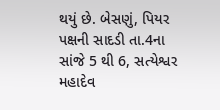થયું છે. બેસણું, પિયર પક્ષની સાદડી તા.4ના સાંજે 5 થી 6, સત્યેશ્વર મહાદેવ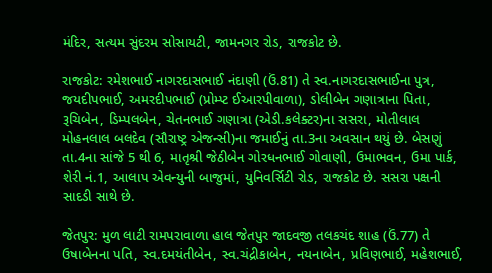મંદિર, સત્યમ સુંદરમ સોસાયટી, જામનગર રોડ, રાજકોટ છે.

રાજકોટ: રમેશભાઈ નાગરદાસભાઈ નંદાણી (ઉં.81) તે સ્વ.નાગરદાસભાઈના પુત્ર, જયદીપભાઈ, અમરદીપભાઈ (પ્રોમ્પ્ટ ઈઆરપીવાળા), ડોલીબેન ગણાત્રાના પિતા, રૂચિબેન, ડિમ્પલબેન, ચેતનભાઈ ગણાત્રા (એડી.કલેક્ટર)ના સસરા, મોતીલાલ મોહનલાલ બલદેવ (સૌરાષ્ટ્ર એજન્સી)ના જમાઈનું તા.3ના અવસાન થયું છે. બેસણું તા.4ના સાંજે 5 થી 6, માતૃશ્રી જેઠીબેન ગોરધનભાઈ ગોવાણી, ઉમાભવન, ઉમા પાર્ક, શેરી નં.1, આલાપ એવન્યુની બાજુમાં, યુનિવર્સિટી રોડ, રાજકોટ છે. સસરા પક્ષની સાદડી સાથે છે.

જેતપુર: મુળ લાટી રામપરાવાળા હાલ જેતપુર જાદવજી તલકચંદ શાહ (ઉં.77) તે ઉષાબેનના પતિ, સ્વ.દમયંતીબેન, સ્વ.ચંદ્રીકાબેન, નયનાબેન, પ્રવિણભાઈ, મહેશભાઈ,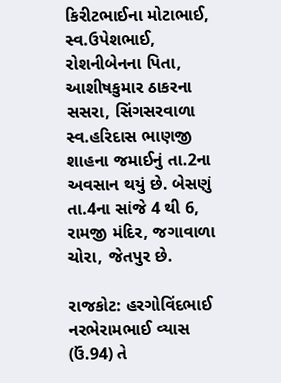કિરીટભાઈના મોટાભાઈ, સ્વ.ઉપેશભાઈ, રોશનીબેનના પિતા, આશીષકુમાર ઠાકરના સસરા, સિંગસરવાળા સ્વ.હરિદાસ ભાણજી શાહના જમાઈનું તા.2ના અવસાન થયું છે. બેસણું તા.4ના સાંજે 4 થી 6, રામજી મંદિર, જગાવાળા ચોરા, જેતપુર છે.

રાજકોટ: હરગોવિંદભાઈ નરભેરામભાઈ વ્યાસ (ઉં.94) તે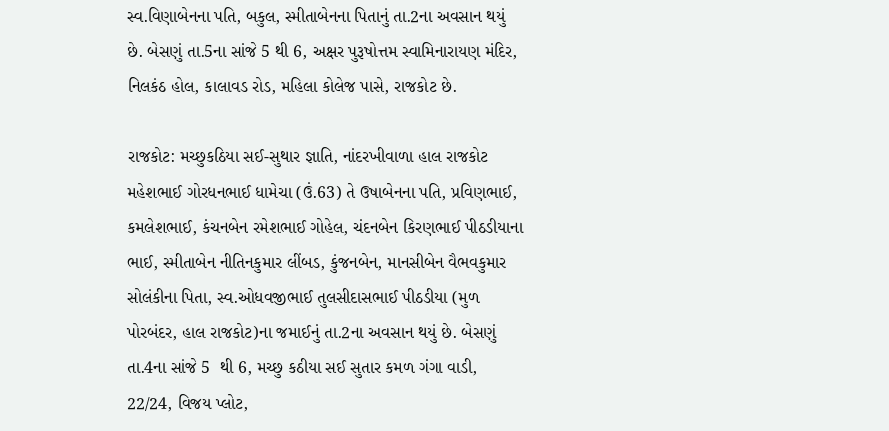સ્વ.વિણાબેનના પતિ, બકુલ, સ્મીતાબેનના પિતાનું તા.2ના અવસાન થયું છે. બેસણું તા.5ના સાંજે 5 થી 6, અક્ષર પુરૂષોત્તમ સ્વામિનારાયણ મંદિર, નિલકંઠ હોલ, કાલાવડ રોડ, મહિલા કોલેજ પાસે, રાજકોટ છે.

રાજકોટ: મચ્છુકઠિયા સઈ-સુથાર જ્ઞાતિ, નાંદરખીવાળા હાલ રાજકોટ મહેશભાઈ ગોરધનભાઈ ધામેચા (ઉં.63) તે ઉષાબેનના પતિ, પ્રવિણભાઈ, કમલેશભાઈ, કંચનબેન રમેશભાઈ ગોહેલ, ચંદનબેન કિરણભાઈ પીઠડીયાના ભાઈ, સ્મીતાબેન નીતિનકુમાર લીંબડ, કુંજનબેન, માનસીબેન વૈભવકુમાર સોલંકીના પિતા, સ્વ.ઓધવજીભાઈ તુલસીદાસભાઈ પીઠડીયા (મુળ પોરબંદર, હાલ રાજકોટ)ના જમાઈનું તા.2ના અવસાન થયું છે. બેસણું તા.4ના સાંજે 5  થી 6, મચ્છુ કઠીયા સઈ સુતાર કમળ ગંગા વાડી, 22/24, વિજય પ્લોટ,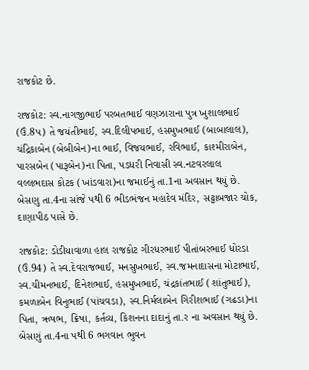રાજકોટ છે.

રાજકોટ: સ્વ.નાગજીભાઈ પરબતભાઈ વણઝારાના પુત્ર ખુશાલભાઈ (ઉં.8પ) તે જયંતીભાઈ, સ્વ.દિલીપભાઈ, હસમુખભાઈ (બાબાલાલ), ચંદ્રિકાબેન (બેબીબેન)ના ભાઈ, વિજયભાઈ, રવિભાઈ, કાશ્મીરાબેન, પારસબેન (પારૂબેન)ના પિતા, પડધરી નિવાસી સ્વ.નટવરલાલ વલ્લભદાસ કોટક (ખાંડવારા)ના જમાઈનું તા.1ના અવસાન થયું છે. બેસણુ તા.4ના સાંજે પથી 6 ભીડભંજન મહાદેવ મંદિર, સટ્ટાબજાર ચોક, દાણાપીઠ પાસે છે.

રાજકોટ: ડોડીયાવાળા હાલ રાજકોટ ગીરધરભાઈ પીતાંબરભાઈ ધોરડા (ઉં.94) તે સ્વ.દેવરાજભાઈ, મનસુખભાઈ, સ્વ.જમનાદાસના મોટાભાઈ, સ્વ.ચીમનભાઈ, દિનેશભાઈ, હસમુખભાઈ, ચંદ્રકાંતભાઈ (શાંતુભાઈ), કમળાબેન વિનુભાઈ (પાંચવડા), સ્વ.નિર્મલાબેન ગિરીશભાઈ (ગઢડા)ના પિતા, ઋષભ, ક્રિષા, કર્તવ્ય, કિશનના દાદાનું તા.ર ના અવસાન થયું છે. બેસણું તા.4ના પથી 6 ભગવાન ભુવન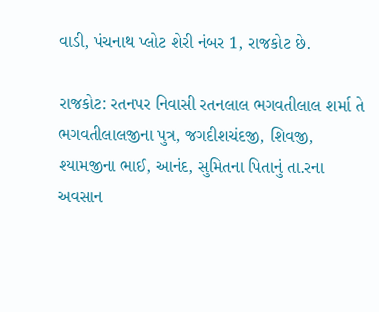વાડી, પંચનાથ પ્લોટ શેરી નંબર 1, રાજકોટ છે.

રાજકોટ: રતનપર નિવાસી રતનલાલ ભગવતીલાલ શર્મા તે ભગવતીલાલજીના પુત્ર, જગદીશચંદજી, શિવજી, શ્યામજીના ભાઈ, આનંદ, સુમિતના પિતાનું તા.રના અવસાન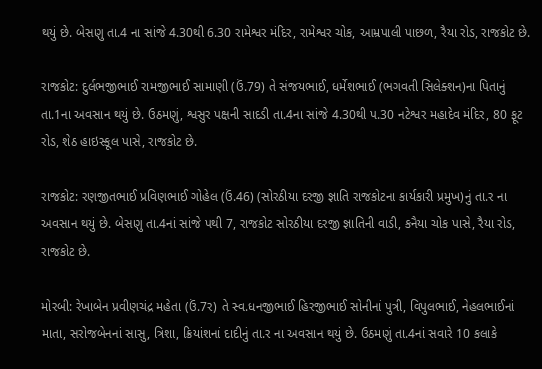થયું છે. બેસણુ તા.4 ના સાંજે 4.30થી 6.30 રામેશ્વર મંદિર, રામેશ્વર ચોક, આમ્રપાલી પાછળ, રૈયા રોડ, રાજકોટ છે.

રાજકોટ: દુર્લભજીભાઈ રામજીભાઈ સામાણી (ઉં.79) તે સંજયભાઈ, ધર્મેશભાઈ (ભગવતી સિલેક્શન)ના પિતાનું તા.1ના અવસાન થયું છે. ઉઠમણું, શ્વસુર પક્ષની સાદડી તા.4ના સાંજે 4.30થી પ.30 નટેશ્વર મહાદેવ મંદિર, 80 ફૂટ રોડ, શેઠ હાઇસ્કૂલ પાસે, રાજકોટ છે.

રાજકોટ: રણજીતભાઈ પ્રવિણભાઈ ગોહેલ (ઉં.46) (સોરઠીયા દરજી જ્ઞાતિ રાજકોટના કાર્યકારી પ્રમુખ)નું તા.ર ના અવસાન થયું છે. બેસણુ તા.4નાં સાંજે પથી 7, રાજકોટ સોરઠીયા દરજી જ્ઞાતિની વાડી, કનૈયા ચોક પાસે, રૈયા રોડ, રાજકોટ છે.

મોરબી: રેખાબેન પ્રવીણચંદ્ર મહેતા (ઉં.7ર) તે સ્વ.ધનજીભાઈ હિરજીભાઈ સોનીનાં પુત્રી, વિપુલભાઈ, નેહલભાઈનાં માતા, સરોજબેનનાં સાસુ, ત્રિશા, ક્રિયાંશનાં દાદીનું તા.ર ના અવસાન થયું છે. ઉઠમણું તા.4નાં સવારે 10 કલાકે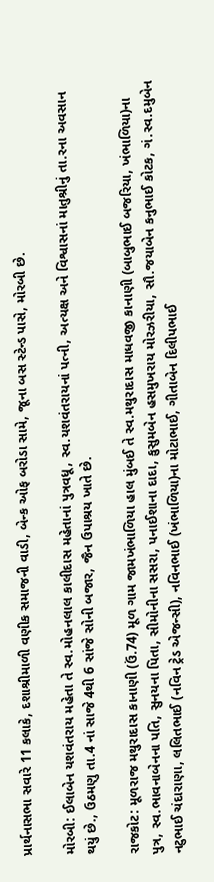પ્રાર્થનાસભા સવારે 11 કલાકે, દશાશ્રીમાળી વણીક સમાજની વાડી, બેન્ક ઓફ બરોડા સામે, જૂના બસ સ્ટેન્ડ પાસે, મોરબી છે.

મોરબી: ઈલાબેન યશવંતરાય મહેતા તે સ્વ.મોહનલાલ કાલીદાસ મહેતાનાં પુત્રવધૂ, સ્વ.યશવંતરાયનાં પત્ની, અત્યક્ષ અને વિશ્વાસનાં માતુશ્રીનું તા.રના અવસાન થયું છે., ઉઠમણુ તા.4 નાં સાજે 4થી 6 સાંજે સોની બજાર, જૈન ઉપાશ્રય ખાતે છે.

રાજકોટ: મૂળરાજ મથુરાદાસ કાનાણી (ઉં.74) મૂળ ગામ જામખંભાળિયા હાલ મુંબઈ તે સ્વ.મથુરાદાસ માધવજી કાનાણી (બાબુભાઈ બજરિયા, ખંભાળિયા)ના પુત્ર, સ્વ.ભાવનાબેનના પતિ, સુનયના પિતા, સીમોનીના સસરા, પનાઈશાના દાદા, કુસુમબેન હસમુખરાય મોરઝરીયા, સૌ.જયાબેન કનુભાઈ કોટક, ગં.સ્વ.દમુબેન નટુભાઈ ચંદારાણા, લલિતભાઈ (નવિન ટ્રેડ એજન્સી), નવિનભાઈ (ખંભાળિયા)ના મોટાભાઈ, ગીતાબેન દિલીપભાઈ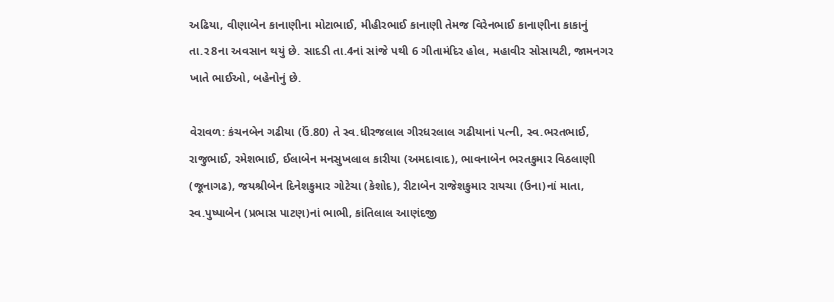અઢિયા, વીણાબેન કાનાણીના મોટાભાઈ, મીહીરભાઈ કાનાણી તેમજ વિરેનભાઈ કાનાણીના કાકાનું તા.ર8ના અવસાન થયું છે. સાદડી તા.4નાં સાંજે પથી 6 ગીતામંદિર હોલ, મહાવીર સોસાયટી, જામનગર ખાતે ભાઈઓ, બહેનોનું છે.

વેરાવળ: કંચનબેન ગઢીયા (ઉં.80) તે સ્વ.ધીરજલાલ ગીરધરલાલ ગઢીયાનાં પત્ની, સ્વ.ભરતભાઈ, રાજુભાઈ, રમેશભાઈ, ઈલાબેન મનસુખલાલ કારીયા (અમદાવાદ), ભાવનાબેન ભરતકુમાર વિઠલાણી (જૂનાગઢ), જયશ્રીબેન દિનેશકુમાર ગોટેચા (કેશોદ), રીટાબેન રાજેશકુમાર રાયચા (ઉના)નાં માતા, સ્વ.પુષ્પાબેન (પ્રભાસ પાટણ)નાં ભાભી, કાંતિલાલ આણંદજી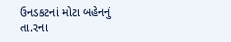ઉનડકટનાં મોટા બહેનનું તા.રના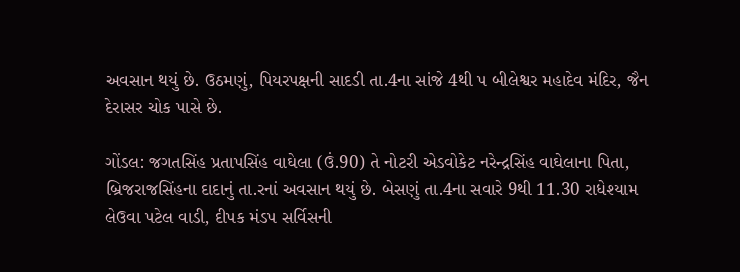અવસાન થયું છે. ઉઠમણું, પિયરપક્ષની સાદડી તા.4ના સાંજે 4થી પ બીલેશ્વર મહાદેવ મંદિર, જૈન દેરાસર ચોક પાસે છે.

ગોંડલ: જગતસિંહ પ્રતાપસિંહ વાઘેલા (ઉં.90) તે નોટરી એડવોકેટ નરેન્દ્રસિંહ વાઘેલાના પિતા, બ્રિજરાજસિંહના દાદાનું તા.રનાં અવસાન થયું છે. બેસણું તા.4ના સવારે 9થી 11.30 રાધેશ્યામ લેઉવા પટેલ વાડી, દીપક મંડપ સર્વિસની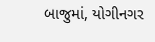બાજુમાં, યોગીનગર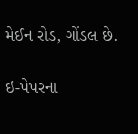મેઈન રોડ, ગોંડલ છે.

ઇ-પેપરના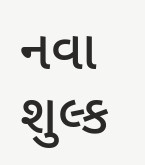નવા શુલ્ક